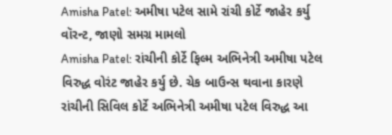Amisha Patel: અમીષા પટેલ સામે રાંચી કોર્ટે જાહેર કર્યુ વૉરન્ટ, જાણો સમગ્ર મામલો
Amisha Patel: રાંચીની કોર્ટે ફિલ્મ અભિનેત્રી અમીષા પટેલ વિરુદ્ધ વોરંટ જાહેર કર્યુ છે. ચેક બાઉન્સ થવાના કારણે રાંચીની સિવિલ કોર્ટે અભિનેત્રી અમીષા પટેલ વિરુદ્ધ આ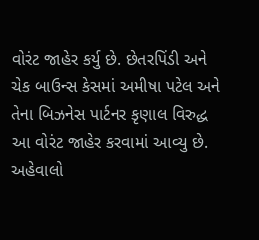વોરંટ જાહેર કર્યુ છે. છેતરપિંડી અને ચેક બાઉન્સ કેસમાં અમીષા પટેલ અને તેના બિઝનેસ પાર્ટનર કૃણાલ વિરુદ્ધ આ વોરંટ જાહેર કરવામાં આવ્યુ છે.
અહેવાલો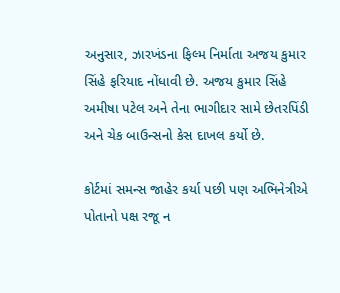અનુસાર, ઝારખંડના ફિલ્મ નિર્માતા અજય કુમાર સિંહે ફરિયાદ નોંધાવી છે. અજય કુમાર સિંહે અમીષા પટેલ અને તેના ભાગીદાર સામે છેતરપિંડી અને ચેક બાઉન્સનો કેસ દાખલ કર્યો છે.

કોર્ટમાં સમન્સ જાહેર કર્યા પછી પણ અભિનેત્રીએ પોતાનો પક્ષ રજૂ ન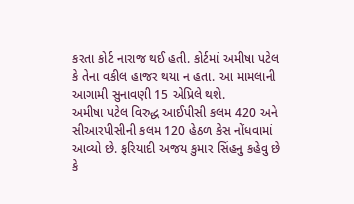કરતા કોર્ટ નારાજ થઈ હતી. કોર્ટમાં અમીષા પટેલ કે તેના વકીલ હાજર થયા ન હતા. આ મામલાની આગામી સુનાવણી 15 એપ્રિલે થશે.
અમીષા પટેલ વિરુદ્ધ આઈપીસી કલમ 420 અને સીઆરપીસીની કલમ 120 હેઠળ કેસ નોંધવામાં આવ્યો છે. ફરિયાદી અજય કુમાર સિંહનુ કહેવુ છે કે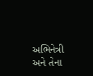અભિનેત્રી અને તેના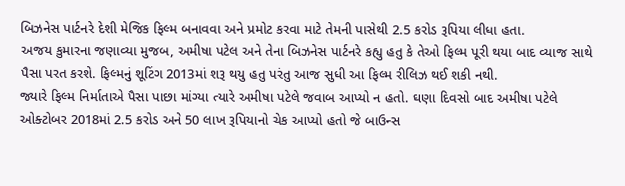બિઝનેસ પાર્ટનરે દેશી મેજિક ફિલ્મ બનાવવા અને પ્રમોટ કરવા માટે તેમની પાસેથી 2.5 કરોડ રૂપિયા લીધા હતા.
અજય કુમારના જણાવ્યા મુજબ, અમીષા પટેલ અને તેના બિઝનેસ પાર્ટનરે કહ્યુ હતુ કે તેઓ ફિલ્મ પૂરી થયા બાદ વ્યાજ સાથે પૈસા પરત કરશે. ફિલ્મનું શૂટિંગ 2013માં શરૂ થયુ હતુ પરંતુ આજ સુધી આ ફિલ્મ રીલિઝ થઈ શકી નથી.
જ્યારે ફિલ્મ નિર્માતાએ પૈસા પાછા માંગ્યા ત્યારે અમીષા પટેલે જવાબ આપ્યો ન હતો. ઘણા દિવસો બાદ અમીષા પટેલે ઓક્ટોબર 2018માં 2.5 કરોડ અને 50 લાખ રૂપિયાનો ચેક આપ્યો હતો જે બાઉન્સ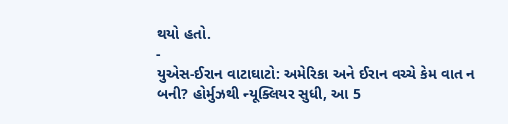થયો હતો.
-
યુએસ-ઈરાન વાટાઘાટો: અમેરિકા અને ઈરાન વચ્ચે કેમ વાત ન બની? હોર્મુઝથી ન્યૂક્લિયર સુધી, આ 5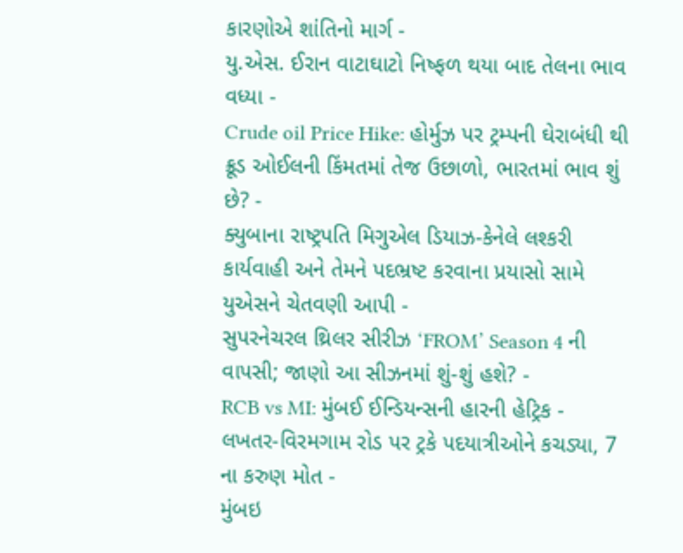કારણોએ શાંતિનો માર્ગ -
યુ.એસ. ઈરાન વાટાઘાટો નિષ્ફળ થયા બાદ તેલના ભાવ વધ્યા -
Crude oil Price Hike: હોર્મુઝ પર ટ્રમ્પની ઘેરાબંધી થી ક્રૂડ ઓઈલની કિંમતમાં તેજ ઉછાળો, ભારતમાં ભાવ શું છે? -
ક્યુબાના રાષ્ટ્રપતિ મિગુએલ ડિયાઝ-કેનેલે લશ્કરી કાર્યવાહી અને તેમને પદભ્રષ્ટ કરવાના પ્રયાસો સામે યુએસને ચેતવણી આપી -
સુપરનેચરલ થ્રિલર સીરીઝ ‘FROM’ Season 4 ની વાપસી; જાણો આ સીઝનમાં શું-શું હશે? -
RCB vs MI: મુંબઈ ઈન્ડિયન્સની હારની હેટ્રિક -
લખતર-વિરમગામ રોડ પર ટ્રકે પદયાત્રીઓને કચડ્યા, 7 ના કરુણ મોત -
મુંબઇ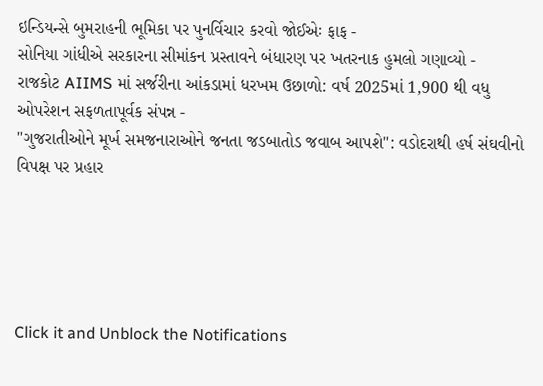ઇન્ડિયન્સે બુમરાહની ભૂમિકા પર પુનર્વિચાર કરવો જોઈએઃ ફાફ -
સોનિયા ગાંધીએ સરકારના સીમાંકન પ્રસ્તાવને બંધારણ પર ખતરનાક હુમલો ગણાવ્યો -
રાજકોટ AIIMS માં સર્જરીના આંકડામાં ધરખમ ઉછાળો: વર્ષ 2025માં 1,900 થી વધુ ઓપરેશન સફળતાપૂર્વક સંપન્ન -
"ગુજરાતીઓને મૂર્ખ સમજનારાઓને જનતા જડબાતોડ જવાબ આપશે": વડોદરાથી હર્ષ સંઘવીનો વિપક્ષ પર પ્રહાર





Click it and Unblock the Notifications